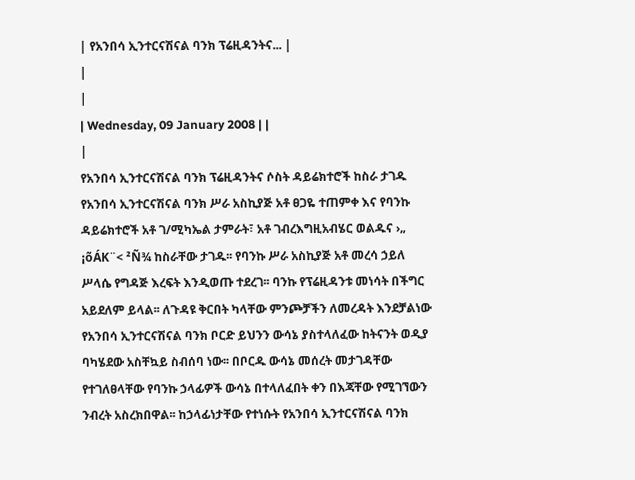| የአንበሳ ኢንተርናሽናል ባንክ ፕሬዚዳንትና... |
|
|
| Wednesday, 09 January 2008 | |
|
የአንበሳ ኢንተርናሽናል ባንክ ፕሬዚዳንትና ሶስት ዳይሬክተሮች ከስራ ታገዱ የአንበሳ ኢንተርናሽናል ባንክ ሥራ አስኪያጅ አቶ ፀጋዬ ተጠምቀ እና የባንኩ ዳይሬክተሮች አቶ ገ/ሚካኤል ታምራት፣ አቶ ገብረእግዚአብሄር ወልዱና ›„ ¡õÁK¨< ²Ñ¾ ከስራቸው ታገዱ፡፡ የባንኩ ሥራ አስኪያጅ አቶ መረሳ ኃይለ ሥላሴ የግዳጅ እረፍት እንዲወጡ ተደረገ፡፡ ባንኩ የፕሬዚዳንቱ መነሳት በችግር አይደለም ይላል፡፡ ለጉዳዩ ቅርበት ካላቸው ምንጮቻችን ለመረዳት እንደቻልነው የአንበሳ ኢንተርናሽናል ባንክ ቦርድ ይህንን ውሳኔ ያስተላለፈው ከትናንት ወዲያ ባካሄደው አስቸኳይ ስብሰባ ነው፡፡ በቦርዱ ውሳኔ መሰረት መታገዳቸው የተገለፀላቸው የባንኩ ኃላፊዎች ውሳኔ በተላለፈበት ቀን በእጃቸው የሚገኘውን ንብረት አስረክበዋል፡፡ ከኃላፊነታቸው የተነሱት የአንበሳ ኢንተርናሽናል ባንክ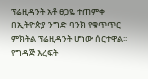ፕሬዚዳንት አቶ ፀጋዬ ተጠምቀ በኢትዮጵያ ንግድ ባንክ የቁጥጥር ምክትል ፕሬዚዳንት ሆነው ሰርተዋል፡፡ የግዳጅ እረፍት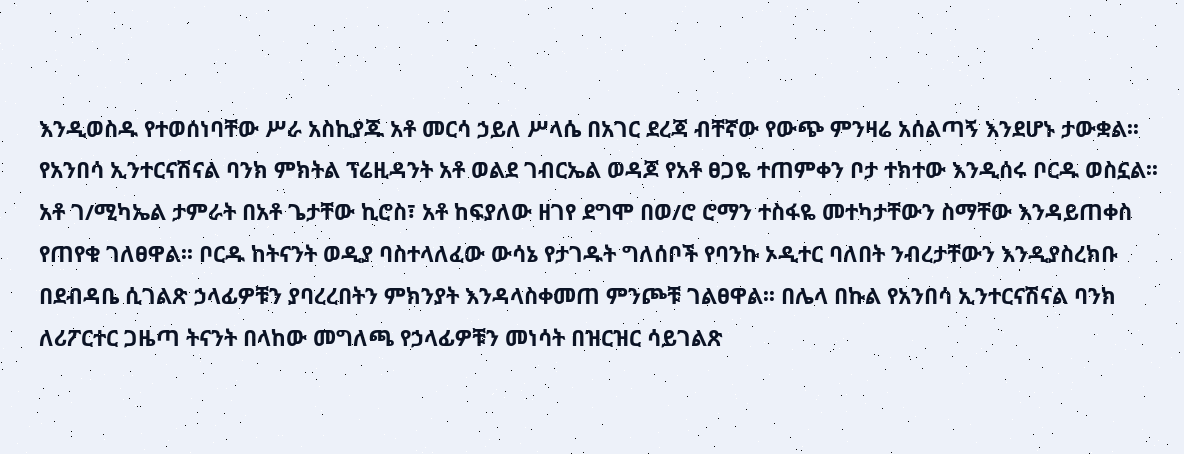እንዲወስዱ የተወሰነባቸው ሥራ አስኪያጁ አቶ መርሳ ኃይለ ሥላሴ በአገር ደረጃ ብቸኛው የውጭ ምንዛሬ አሰልጣኝ እንደሆኑ ታውቋል፡፡ የአንበሳ ኢንተርናሽናል ባንክ ምክትል ፕሬዚዳንት አቶ ወልደ ገብርኤል ወዳጆ የአቶ ፀጋዬ ተጠምቀን ቦታ ተክተው እንዲሰሩ ቦርዱ ወስኗል፡፡ አቶ ገ/ሚካኤል ታምራት በአቶ ጌታቸው ኪሮስ፣ አቶ ከፍያለው ዘገየ ደግሞ በወ/ሮ ሮማን ተስፋዬ መተካታቸውን ስማቸው እንዳይጠቀስ የጠየቁ ገለፀዋል፡፡ ቦርዱ ከትናንት ወዲያ ባስተላለፈው ውሳኔ የታገዱት ግለሰቦች የባንኩ ኦዲተር ባለበት ንብረታቸውን እንዲያስረክቡ በደብዳቤ ሲገልጽ ኃላፊዎቹን ያባረረበትን ምክንያት እንዳላስቀመጠ ምንጮቹ ገልፀዋል፡፡ በሌላ በኩል የአንበሳ ኢንተርናሽናል ባንክ ለሪፖርተር ጋዜጣ ትናንት በላከው መግለጫ የኃላፊዎቹን መነሳት በዝርዝር ሳይገልጽ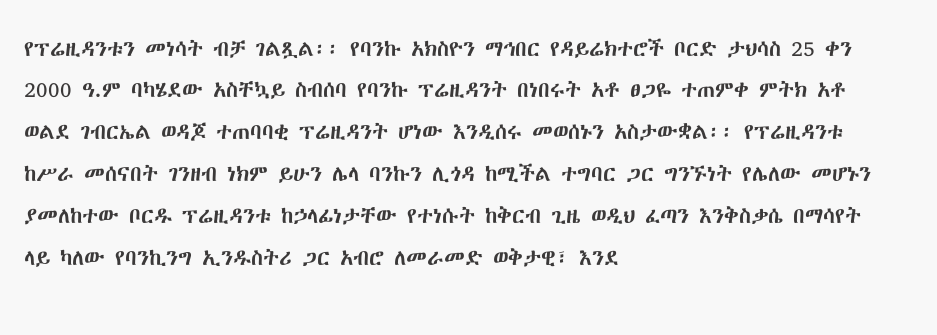የፕሬዚዳንቱን መነሳት ብቻ ገልጿል፡፡ የባንኩ አክስዮን ማኅበር የዳይሬክተሮች ቦርድ ታህሳስ 25 ቀን 2000 ዓ.ም ባካሄደው አስቸኳይ ስብሰባ የባንኩ ፕሬዚዳንት በነበሩት አቶ ፀጋዬ ተጠምቀ ምትክ አቶ ወልደ ገብርኤል ወዳጆ ተጠባባቂ ፕሬዚዳንት ሆነው እንዲሰሩ መወሰኑን አስታውቋል፡፡ የፕሬዚዳንቱ ከሥራ መሰናበት ገንዘብ ነክም ይሁን ሌላ ባንኩን ሊጎዳ ከሚችል ተግባር ጋር ግንኙነት የሌለው መሆኑን ያመለከተው ቦርዱ ፕሬዚዳንቱ ከኃላፊነታቸው የተነሱት ከቅርብ ጊዜ ወዲህ ፈጣን እንቅስቃሴ በማሳየት ላይ ካለው የባንኪንግ ኢንዱስትሪ ጋር አብሮ ለመራመድ ወቅታዊ፣ እንደ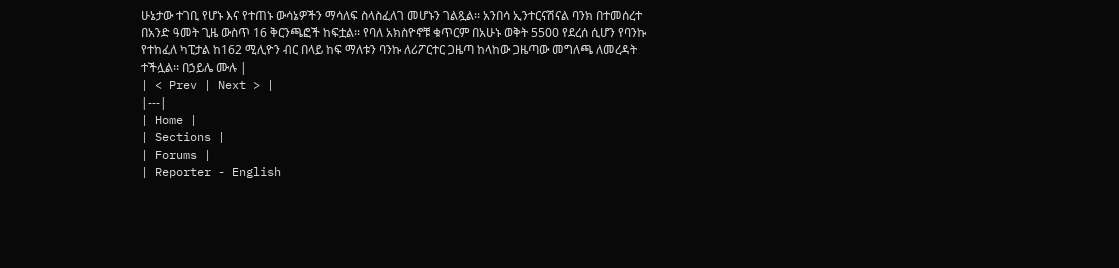ሁኔታው ተገቢ የሆኑ እና የተጠኑ ውሳኔዎችን ማሳለፍ ስላስፈለገ መሆኑን ገልጿል፡፡ አንበሳ ኢንተርናሽናል ባንክ በተመሰረተ በአንድ ዓመት ጊዜ ውስጥ 16 ቅርንጫፎች ከፍቷል፡፡ የባለ አክስዮኖቹ ቁጥርም በአሁኑ ወቅት 5500 የደረሰ ሲሆን የባንኩ የተከፈለ ካፒታል ከ162 ሚሊዮን ብር በላይ ከፍ ማለቱን ባንኩ ለሪፖርተር ጋዜጣ ከላከው ጋዜጣው መግለጫ ለመረዳት ተችሏል፡፡ በኃይሌ ሙሉ |
| < Prev | Next > |
|---|
| Home |
| Sections |
| Forums |
| Reporter - English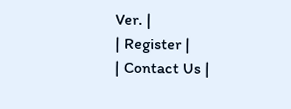Ver. |
| Register |
| Contact Us |